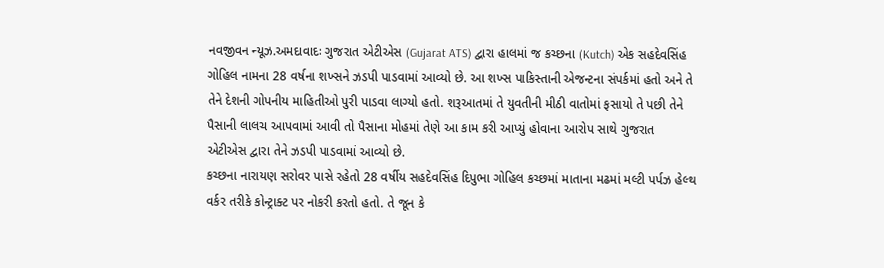નવજીવન ન્યૂઝ.અમદાવાદઃ ગુજરાત એટીએસ (Gujarat ATS) દ્વારા હાલમાં જ કચ્છના (Kutch) એક સહદેવસિંહ ગોહિલ નામના 28 વર્ષના શખ્સને ઝડપી પાડવામાં આવ્યો છે. આ શખ્સ પાકિસ્તાની એજન્ટના સંપર્કમાં હતો અને તે તેને દેશની ગોપનીય માહિતીઓ પુરી પાડવા લાગ્યો હતો. શરૂઆતમાં તે યુવતીની મીઠી વાતોમાં ફસાયો તે પછી તેને પૈસાની લાલચ આપવામાં આવી તો પૈસાના મોહમાં તેણે આ કામ કરી આપ્યું હોવાના આરોપ સાથે ગુજરાત એટીએસ દ્વારા તેને ઝડપી પાડવામાં આવ્યો છે.
કચ્છના નારાયણ સરોવર પાસે રહેતો 28 વર્ષીય સહદેવસિંહ દિપુભા ગોહિલ કચ્છમાં માતાના મઢમાં મલ્ટી પર્પઝ હેલ્થ વર્કર તરીકે કોન્ટ્રાક્ટ પર નોકરી કરતો હતો. તે જૂન કે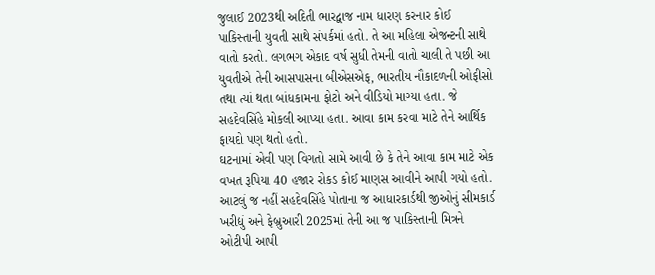જુલાઈ 2023થી અદિતી ભારદ્વાજ નામ ધારણ કરનાર કોઈ પાકિસ્તાની યુવતી સાથે સંપર્કમાં હતો. તે આ મહિલા એજન્ટની સાથે વાતો કરતો. લગભગ એકાદ વર્ષ સુધી તેમની વાતો ચાલી તે પછી આ યુવતીએ તેની આસપાસના બીએસએફ, ભારતીય નૌકાદળની ઓફીસો તથા ત્યાં થતા બાંધકામના ફોટો અને વીડિયો માગ્યા હતા. જે સહદેવસિંહે મોકલી આપ્યા હતા. આવા કામ કરવા માટે તેને આર્થિક ફાયદો પણ થતો હતો.
ઘટનામાં એવી પણ વિગતો સામે આવી છે કે તેને આવા કામ માટે એક વખત રૂપિયા 40 હજાર રોકડ કોઈ માણસ આવીને આપી ગયો હતો. આટલું જ નહીં સહદેવસિંહે પોતાના જ આધારકાર્ડથી જીઓનું સીમકાર્ડ ખરીદ્યું અને ફેબ્રુઆરી 2025માં તેની આ જ પાકિસ્તાની મિત્રને ઓટીપી આપી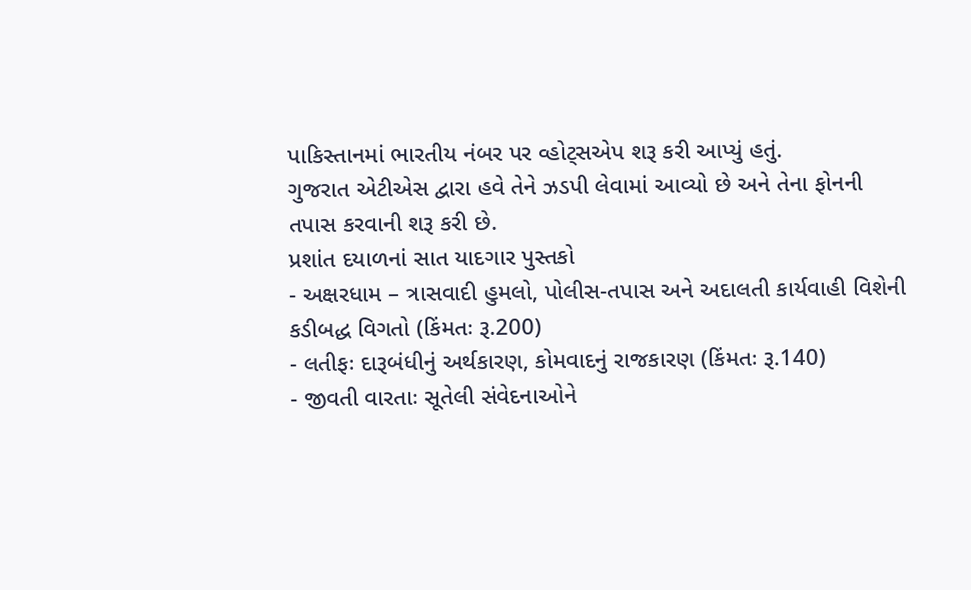પાકિસ્તાનમાં ભારતીય નંબર પર વ્હોટ્સએપ શરૂ કરી આપ્યું હતું.
ગુજરાત એટીએસ દ્વારા હવે તેને ઝડપી લેવામાં આવ્યો છે અને તેના ફોનની તપાસ કરવાની શરૂ કરી છે.
પ્રશાંત દયાળનાં સાત યાદગાર પુસ્તકો
- અક્ષરધામ – ત્રાસવાદી હુમલો, પોલીસ-તપાસ અને અદાલતી કાર્યવાહી વિશેની કડીબદ્ધ વિગતો (કિંમતઃ રૂ.200)
- લતીફઃ દારૂબંધીનું અર્થકારણ, કોમવાદનું રાજકારણ (કિંમતઃ રૂ.140)
- જીવતી વારતાઃ સૂતેલી સંવેદનાઓને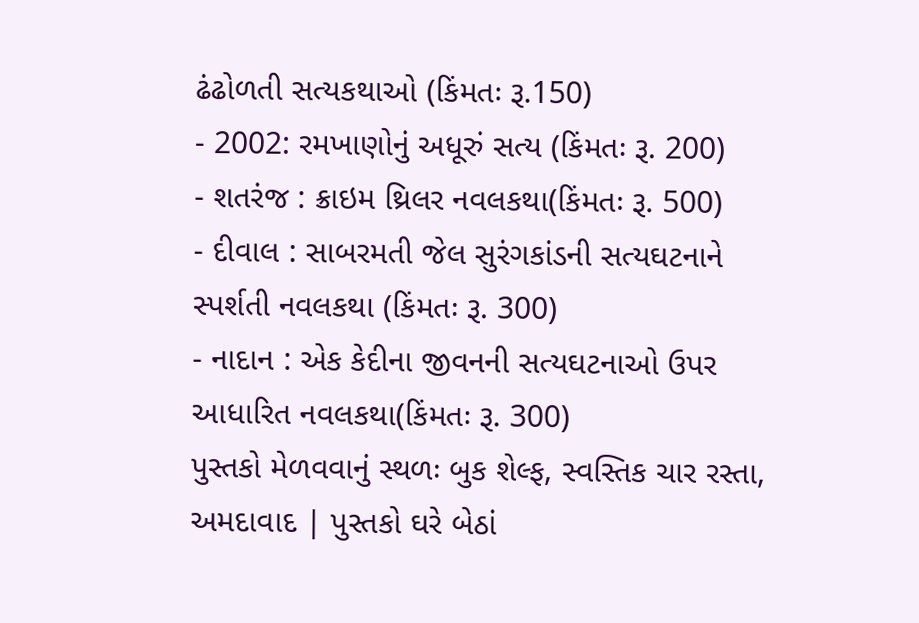ઢંઢોળતી સત્યકથાઓ (કિંમતઃ રૂ.150)
- 2002: રમખાણોનું અધૂરું સત્ય (કિંમતઃ રૂ. 200)
- શતરંજ : ક્રાઇમ થ્રિલર નવલકથા(કિંમતઃ રૂ. 500)
- દીવાલ : સાબરમતી જેલ સુરંગકાંડની સત્યઘટનાને સ્પર્શતી નવલકથા (કિંમતઃ રૂ. 300)
- નાદાન : એક કેદીના જીવનની સત્યઘટનાઓ ઉપર આધારિત નવલકથા(કિંમતઃ રૂ. 300)
પુસ્તકો મેળવવાનું સ્થળઃ બુક શેલ્ફ, સ્વસ્તિક ચાર રસ્તા, અમદાવાદ | પુસ્તકો ઘરે બેઠાં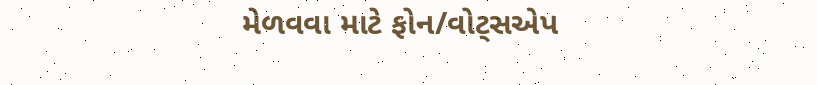મેળવવા માટે ફોન/વોટ્સએપ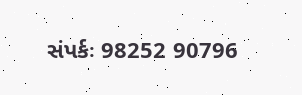સંપર્કઃ 98252 90796